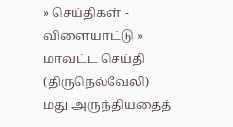» செய்திகள் - விளையாட்டு » மாவட்ட செய்தி (திருநெல்வேலி)
மது அருந்தியதைத்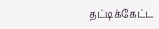தட்டிக்கேட்ட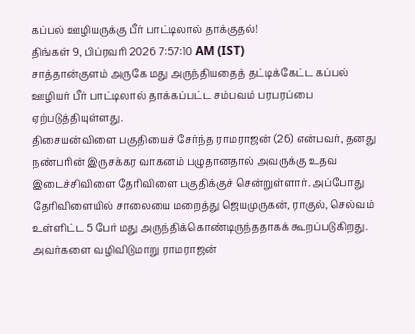கப்பல் ஊழியருக்கு பீர் பாட்டிலால் தாக்குதல்!
திங்கள் 9, பிப்ரவரி 2026 7:57:10 AM (IST)
சாத்தான்குளம் அருகே மது அருந்தியதைத் தட்டிக்கேட்ட கப்பல் ஊழியர் பீர் பாட்டிலால் தாக்கப்பட்ட சம்பவம் பரபரப்பை ஏற்படுத்தியுள்ளது.
திசையன்விளை பகுதியைச் சேர்ந்த ராமராஜன் (26) என்பவர், தனது நண்பரின் இருசக்கர வாகனம் பழுதானதால் அவருக்கு உதவ இடைச்சிவிளை தேரிவிளை பகுதிக்குச் சென்றுள்ளார். அப்போது தேரிவிளையில் சாலையை மறைத்து ஜெயமுருகன், ராகுல், செல்வம் உள்ளிட்ட 5 பேர் மது அருந்திக்கொண்டிருந்ததாகக் கூறப்படுகிறது.
அவர்களை வழிவிடுமாறு ராமராஜன்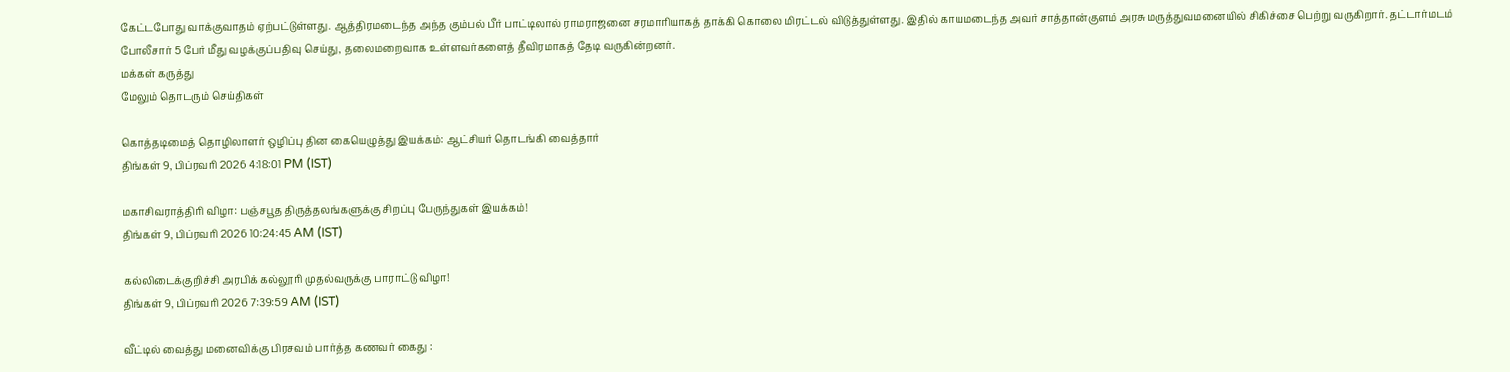கேட்டபோது வாக்குவாதம் ஏற்பட்டுள்ளது. ஆத்திரமடைந்த அந்த கும்பல் பீர் பாட்டிலால் ராமராஜனை சரமாரியாகத் தாக்கி கொலை மிரட்டல் விடுத்துள்ளது. இதில் காயமடைந்த அவர் சாத்தான்குளம் அரசு மருத்துவமனையில் சிகிச்சை பெற்று வருகிறார். தட்டார்மடம் போலீசார் 5 பேர் மீது வழக்குப்பதிவு செய்து, தலைமறைவாக உள்ளவர்களைத் தீவிரமாகத் தேடி வருகின்றனர்.
மக்கள் கருத்து
மேலும் தொடரும் செய்திகள்

கொத்தடிமைத் தொழிலாளர் ஒழிப்பு தின கையெழுத்து இயக்கம்: ஆட்சியர் தொடங்கி வைத்தார்
திங்கள் 9, பிப்ரவரி 2026 4:18:01 PM (IST)

மகாசிவராத்திரி விழா: பஞ்சபூத திருத்தலங்களுக்கு சிறப்பு பேருந்துகள் இயக்கம்!
திங்கள் 9, பிப்ரவரி 2026 10:24:45 AM (IST)

கல்லிடைக்குறிச்சி அரபிக் கல்லூரி முதல்வருக்கு பாராட்டு விழா!
திங்கள் 9, பிப்ரவரி 2026 7:39:59 AM (IST)

வீட்டில் வைத்து மனைவிக்கு பிரசவம் பார்த்த கணவர் கைது :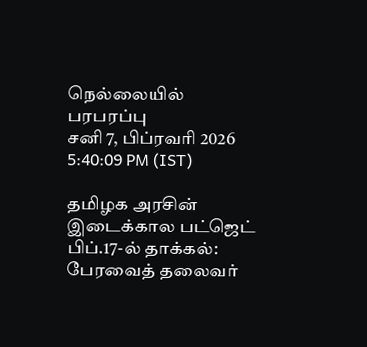நெல்லையில் பரபரப்பு
சனி 7, பிப்ரவரி 2026 5:40:09 PM (IST)

தமிழக அரசின் இடைக்கால பட்ஜெட் பிப்.17-ல் தாக்கல்: பேரவைத் தலைவர்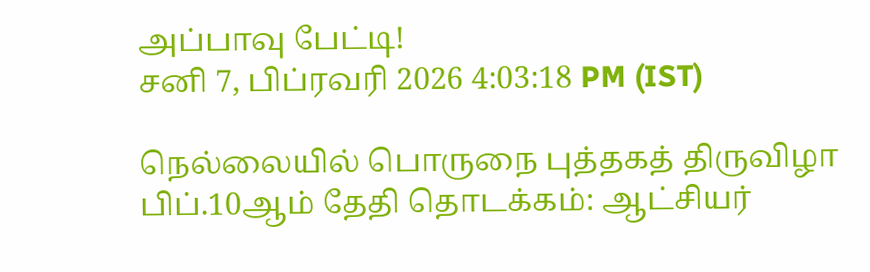அப்பாவு பேட்டி!
சனி 7, பிப்ரவரி 2026 4:03:18 PM (IST)

நெல்லையில் பொருநை புத்தகத் திருவிழா பிப்.10ஆம் தேதி தொடக்கம்: ஆட்சியர்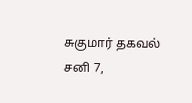சுகுமார் தகவல்
சனி 7,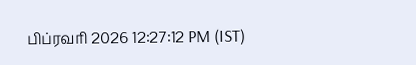பிப்ரவரி 2026 12:27:12 PM (IST)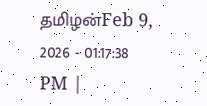தமிழன்Feb 9, 2026 - 01:17:38 PM |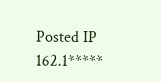Posted IP 162.1*****